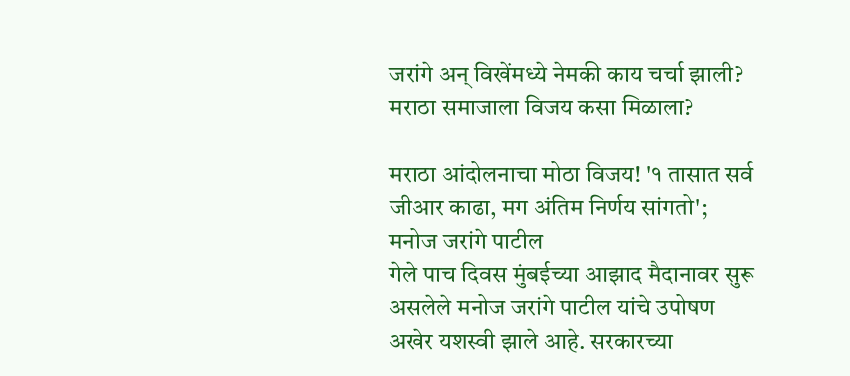जरांगे अन् विखेंमध्ये नेमकी काय चर्चा झाली? मराठा समाजाला विजय कसा मिळाला?

मराठा आंदोलनाचा मोठा विजय! '१ तासात सर्व जीआर काढा, मग अंतिम निर्णय सांगतो'; मनोज जरांगे पाटील
गेले पाच दिवस मुंबईच्या आझाद मैदानावर सुरू असलेले मनोज जरांगे पाटील यांचे उपोषण अखेर यशस्वी झाले आहे. सरकारच्या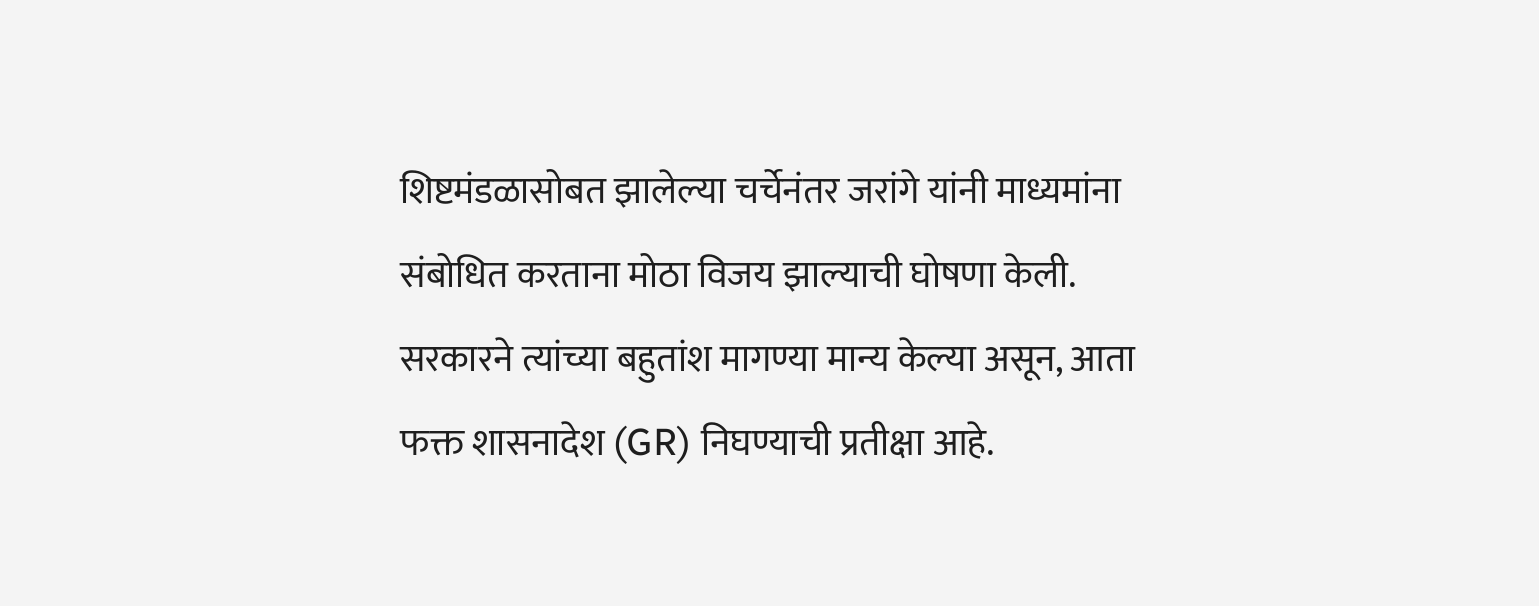शिष्टमंडळासोबत झालेल्या चर्चेनंतर जरांगे यांनी माध्यमांना संबोधित करताना मोठा विजय झाल्याची घोषणा केली. सरकारने त्यांच्या बहुतांश मागण्या मान्य केल्या असून, आता फक्त शासनादेश (GR) निघण्याची प्रतीक्षा आहे.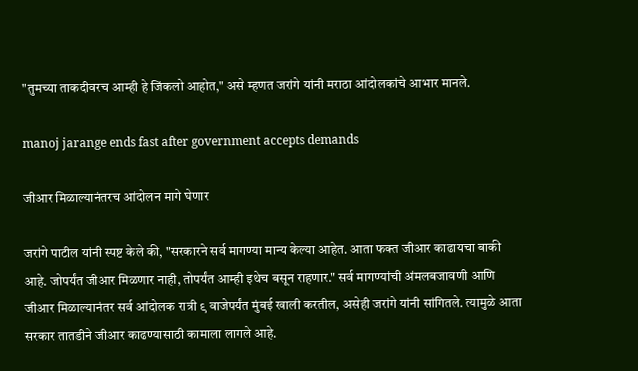"तुमच्या ताकदीवरच आम्ही हे जिंकलो आहोत," असे म्हणत जरांगे यांनी मराठा आंदोलकांचे आभार मानले.

manoj jarange ends fast after government accepts demands

जीआर मिळाल्यानंतरच आंदोलन मागे घेणार

जरांगे पाटील यांनी स्पष्ट केले की, "सरकारने सर्व मागण्या मान्य केल्या आहेत. आता फक्त जीआर काढायचा बाकी आहे. जोपर्यंत जीआर मिळणार नाही, तोपर्यंत आम्ही इथेच बसून राहणार." सर्व मागण्यांची अंमलबजावणी आणि जीआर मिळाल्यानंतर सर्व आंदोलक रात्री ९ वाजेपर्यंत मुंबई खाली करतील, असेही जरांगे यांनी सांगितले. त्यामुळे आता सरकार तातडीने जीआर काढण्यासाठी कामाला लागले आहे.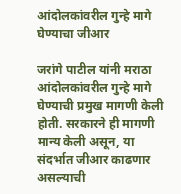आंदोलकांवरील गुन्हे मागे घेण्याचा जीआर

जरांगे पाटील यांनी मराठा आंदोलकांवरील गुन्हे मागे घेण्याची प्रमुख मागणी केली होती. सरकारने ही मागणी मान्य केली असून, या संदर्भात जीआर काढणार असल्याची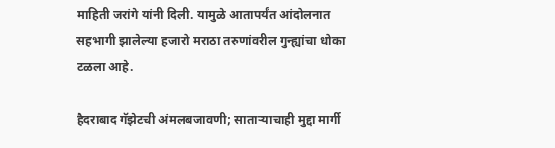माहिती जरांगे यांनी दिली. यामुळे आतापर्यंत आंदोलनात सहभागी झालेल्या हजारो मराठा तरुणांवरील गुन्ह्यांचा धोका टळला आहे.

हैदराबाद गॅझेटची अंमलबजावणी; साताऱ्याचाही मुद्दा मार्गी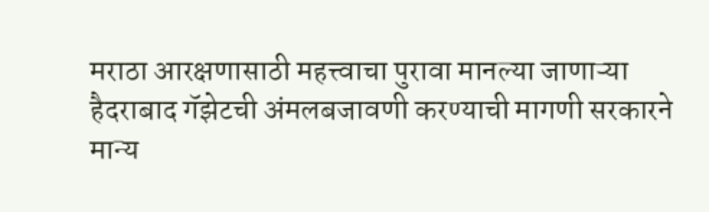मराठा आरक्षणासाठी महत्त्वाचा पुरावा मानल्या जाणाऱ्या हैदराबाद गॅझेटची अंमलबजावणी करण्याची मागणी सरकारने मान्य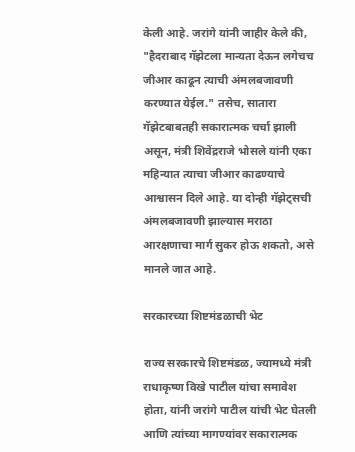केली आहे. जरांगे यांनी जाहीर केले की, "हैदराबाद गॅझेटला मान्यता देऊन लगेचच जीआर काढून त्याची अंमलबजावणी करण्यात येईल." तसेच, सातारा गॅझेटबाबतही सकारात्मक चर्चा झाली असून, मंत्री शिवेंद्रराजे भोसले यांनी एका महिन्यात त्याचा जीआर काढण्याचे आश्वासन दिले आहे. या दोन्ही गॅझेट्सची अंमलबजावणी झाल्यास मराठा आरक्षणाचा मार्ग सुकर होऊ शकतो, असे मानले जात आहे.

सरकारच्या शिष्टमंडळाची भेट

राज्य सरकारचे शिष्टमंडळ, ज्यामध्ये मंत्री राधाकृष्ण विखे पाटील यांचा समावेश होता, यांनी जरांगे पाटील यांची भेट घेतली आणि त्यांच्या मागण्यांवर सकारात्मक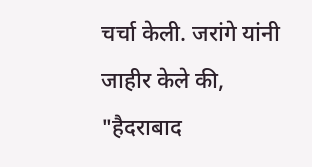चर्चा केली. जरांगे यांनी जाहीर केले की, "हैदराबाद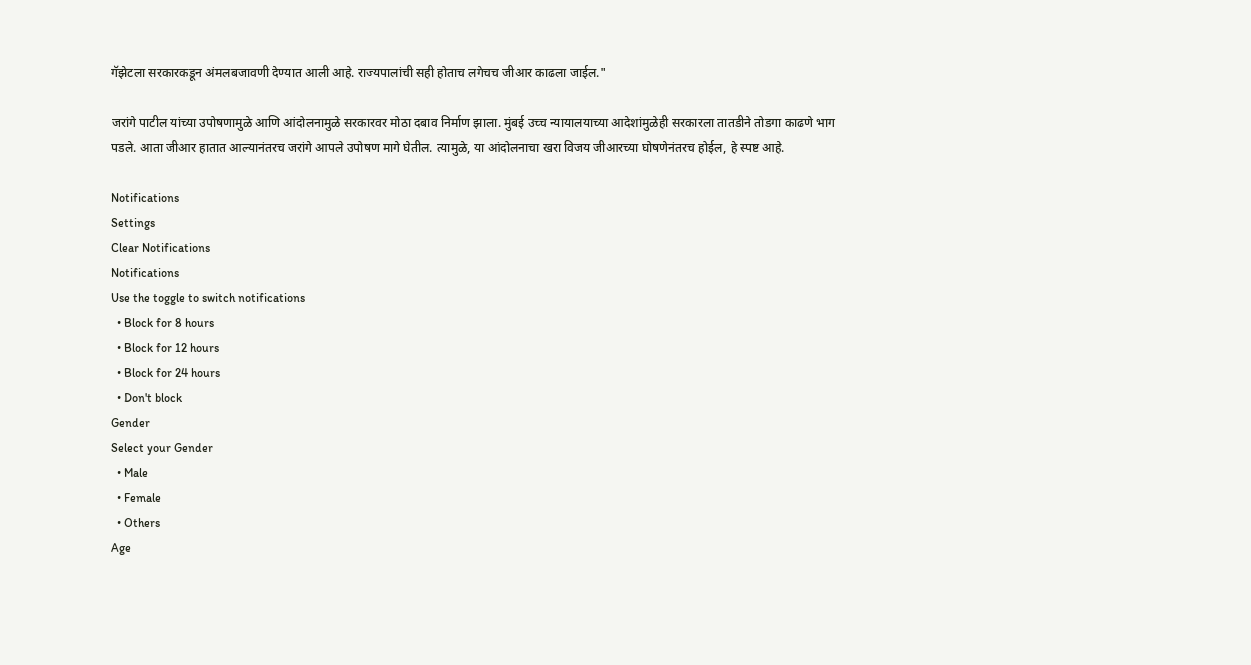गॅझेटला सरकारकडून अंमलबजावणी देण्यात आली आहे. राज्यपालांची सही होताच लगेचच जीआर काढला जाईल."

जरांगे पाटील यांच्या उपोषणामुळे आणि आंदोलनामुळे सरकारवर मोठा दबाव निर्माण झाला. मुंबई उच्च न्यायालयाच्या आदेशांमुळेही सरकारला तातडीने तोडगा काढणे भाग पडले. आता जीआर हातात आल्यानंतरच जरांगे आपले उपोषण मागे घेतील. त्यामुळे, या आंदोलनाचा खरा विजय जीआरच्या घोषणेनंतरच होईल, हे स्पष्ट आहे.

Notifications
Settings
Clear Notifications
Notifications
Use the toggle to switch notifications
  • Block for 8 hours
  • Block for 12 hours
  • Block for 24 hours
  • Don't block
Gender
Select your Gender
  • Male
  • Female
  • Others
Age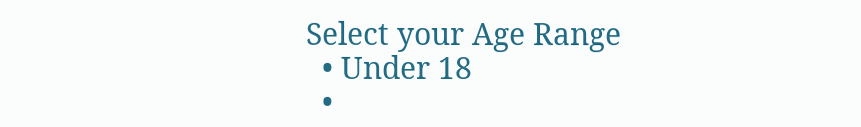Select your Age Range
  • Under 18
  •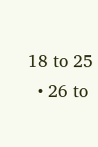18 to 25
  • 26 to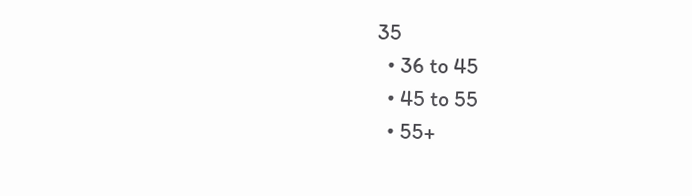35
  • 36 to 45
  • 45 to 55
  • 55+